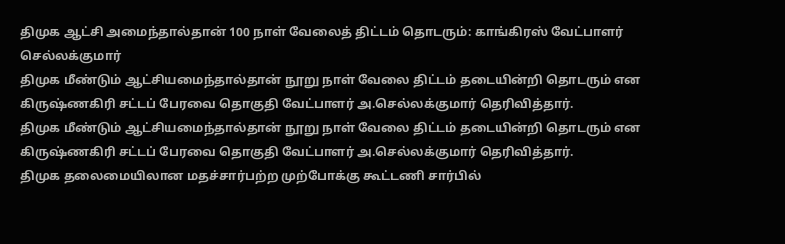திமுக ஆட்சி அமைந்தால்தான் 100 நாள் வேலைத் திட்டம் தொடரும்: காங்கிரஸ் வேட்பாளர் செல்லக்குமார்
திமுக மீண்டும் ஆட்சியமைந்தால்தான் நூறு நாள் வேலை திட்டம் தடையின்றி தொடரும் என கிருஷ்ணகிரி சட்டப் பேரவை தொகுதி வேட்பாளர் அ.செல்லக்குமார் தெரிவித்தார்.
திமுக மீண்டும் ஆட்சியமைந்தால்தான் நூறு நாள் வேலை திட்டம் தடையின்றி தொடரும் என கிருஷ்ணகிரி சட்டப் பேரவை தொகுதி வேட்பாளர் அ.செல்லக்குமார் தெரிவித்தார்.
திமுக தலைமையிலான மதச்சார்பற்ற முற்போக்கு கூட்டணி சார்பில்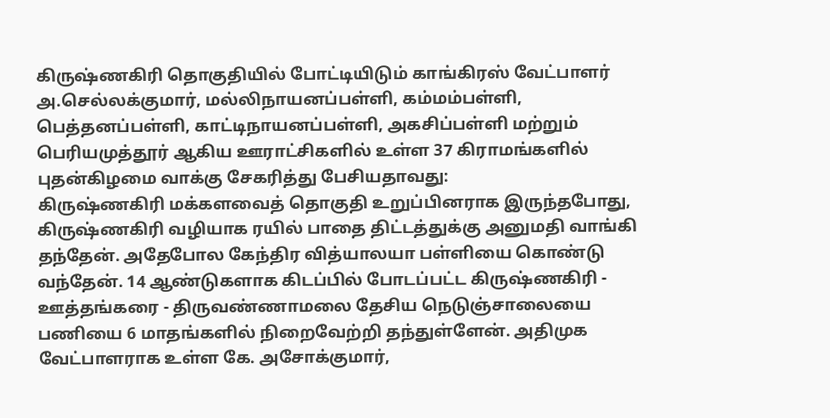கிருஷ்ணகிரி தொகுதியில் போட்டியிடும் காங்கிரஸ் வேட்பாளர் அ.செல்லக்குமார், மல்லிநாயனப்பள்ளி, கம்மம்பள்ளி, பெத்தனப்பள்ளி, காட்டிநாயனப்பள்ளி, அகசிப்பள்ளி மற்றும் பெரியமுத்தூர் ஆகிய ஊராட்சிகளில் உள்ள 37 கிராமங்களில் புதன்கிழமை வாக்கு சேகரித்து பேசியதாவது:
கிருஷ்ணகிரி மக்களவைத் தொகுதி உறுப்பினராக இருந்தபோது, கிருஷ்ணகிரி வழியாக ரயில் பாதை திட்டத்துக்கு அனுமதி வாங்கி தந்தேன். அதேபோல கேந்திர வித்யாலயா பள்ளியை கொண்டு வந்தேன். 14 ஆண்டுகளாக கிடப்பில் போடப்பட்ட கிருஷ்ணகிரி - ஊத்தங்கரை - திருவண்ணாமலை தேசிய நெடுஞ்சாலையை பணியை 6 மாதங்களில் நிறைவேற்றி தந்துள்ளேன். அதிமுக வேட்பாளராக உள்ள கே. அசோக்குமார்,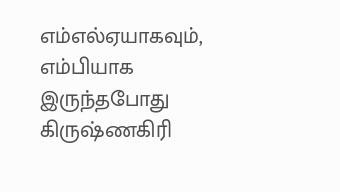எம்எல்ஏயாகவும், எம்பியாக இருந்தபோது கிருஷ்ணகிரி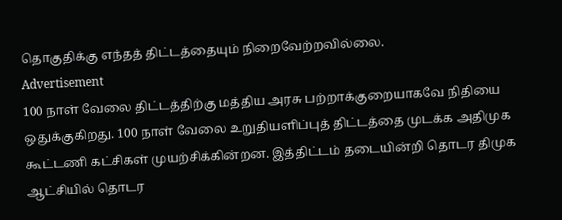தொகுதிக்கு எந்தத் திட்டத்தையும் நிறைவேற்றவில்லை.
Advertisement
100 நாள் வேலை திட்டத்திற்கு மத்திய அரசு பற்றாக்குறையாகவே நிதியை ஒதுக்குகிறது. 100 நாள் வேலை உறுதியளிப்புத் திட்டத்தை முடக்க அதிமுக கூட்டணி கட்சிகள் முயற்சிக்கின்றன. இத்திட்டம் தடையின்றி தொடர திமுக ஆட்சியில் தொடர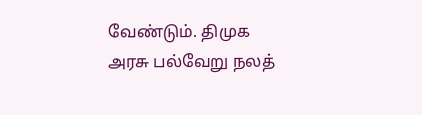வேண்டும். திமுக அரசு பல்வேறு நலத்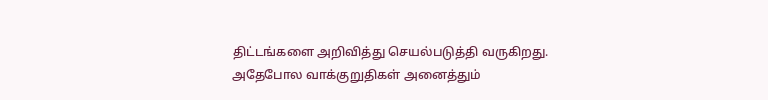திட்டங்களை அறிவித்து செயல்படுத்தி வருகிறது. அதேபோல வாக்குறுதிகள் அனைத்தும்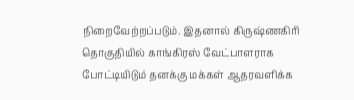நிறைவேற்றப்படும். இதனால் கிருஷ்ணகிரி தொகுதியில் காங்கிரஸ் வேட்பாளராக போட்டியிடும் தனக்கு மக்கள் ஆதரவளிக்க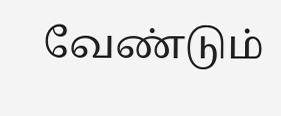வேண்டும்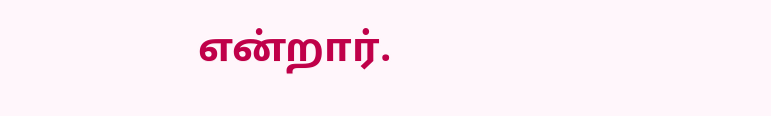என்றார்.